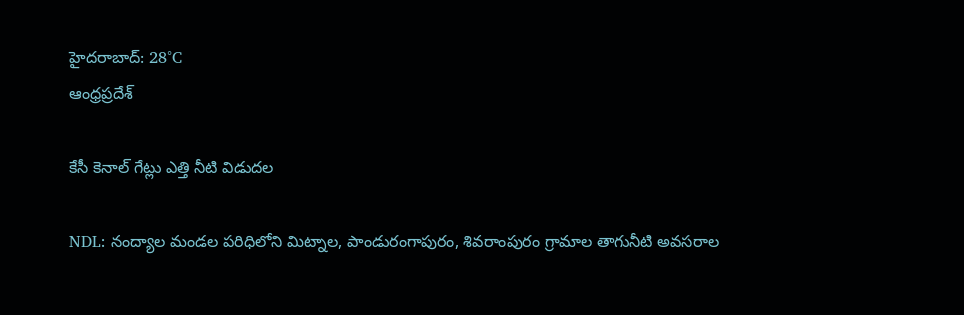హైదరాబాద్: 28°C
ఆంధ్రప్రదేశ్

కేసీ కెనాల్ గేట్లు ఎత్తి నీటి విడుదల

NDL: నంద్యాల మండల పరిధిలోని మిట్నాల, పాండురంగాపురం, శివరాంపురం గ్రామాల తాగునీటి అవసరాల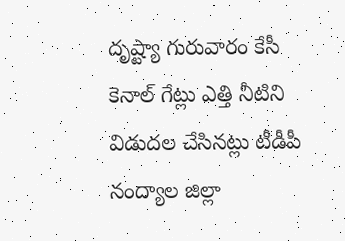దృష్ట్యా గురువారం కేసీ కెనాల్ గేట్లు ఎత్తి నీటిని విడుదల చేసినట్లు టీడీపీ నంద్యాల జిల్లా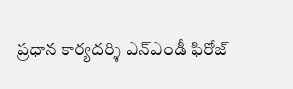ప్రధాన కార్యదర్శి ఎన్ఎండీ ఫిరోజ్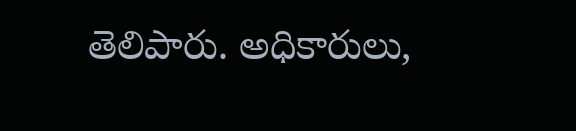తెలిపారు. అధికారులు,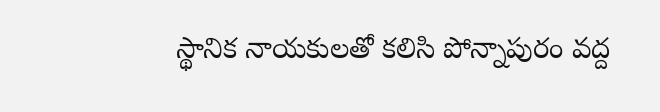స్థానిక నాయకులతో కలిసి పోన్నాపురం వద్ద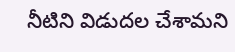నీటిని విడుదల చేశామని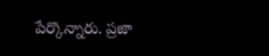పేర్కొన్నారు. ప్రజా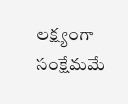లక్ష్యంగా సంక్షేమమే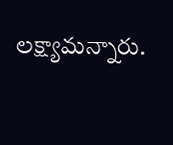లక్ష్యామన్నారు.